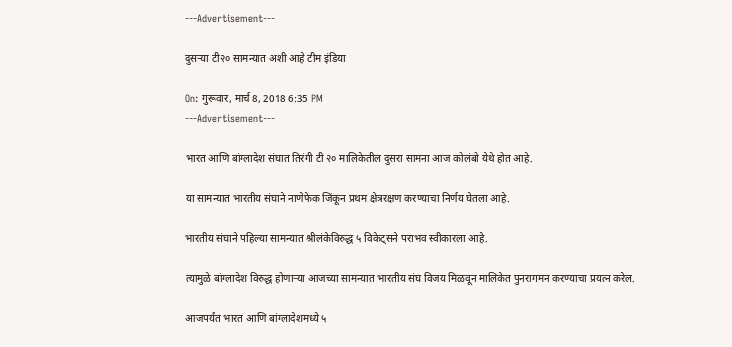---Advertisement---

दुसऱ्या टी२० सामन्यात अशी आहे टीम इंडिया

On: गुरूवार, मार्च 8, 2018 6:35 PM
---Advertisement---

भारत आणि बांग्लादेश संघात तिरंगी टी २० मालिकेतील दुसरा सामना आज कोलंबो येथे होत आहे.

या सामन्यात भारतीय संघाने नाणेफेक जिंकून प्रथम क्षेत्ररक्षण करण्याचा निर्णय घेतला आहे.

भारतीय संघाने पहिल्या सामन्यात श्रीलंकेविरुद्ध ५ विकेट्सने पराभव स्वीकारला आहे.

त्यामुळे बांग्लादेश विरुद्ध होणाऱ्या आजच्या सामन्यात भारतीय संघ विजय मिळवून मालिकेत पुनरागमन करण्याचा प्रयत्न करेल.

आजपर्यंत भारत आणि बांग्लादेशमध्ये ५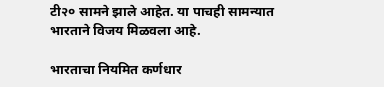टी२० सामने झाले आहेत. या पाचही सामन्यात भारताने विजय मिळवला आहे.

भारताचा नियमित कर्णधार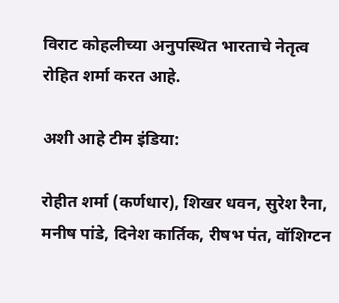विराट कोहलीच्या अनुपस्थित भारताचे नेतृत्व रोहित शर्मा करत आहे.

अशी आहे टीम इंडिया:

रोहीत शर्मा (कर्णधार), शिखर धवन, सुरेश रैना, मनीष पांडे, दिनेश कार्तिक, रीषभ पंत, वॉशिग्टन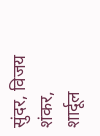सुंदर, विजय शंकर, शार्दूल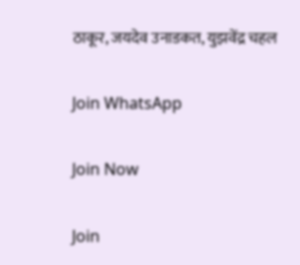ठाकूर, जयदेव उनाडकत, युझवेंद्र चहल

Join WhatsApp

Join Now

Join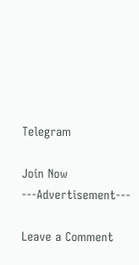Telegram

Join Now
---Advertisement---

Leave a Comment